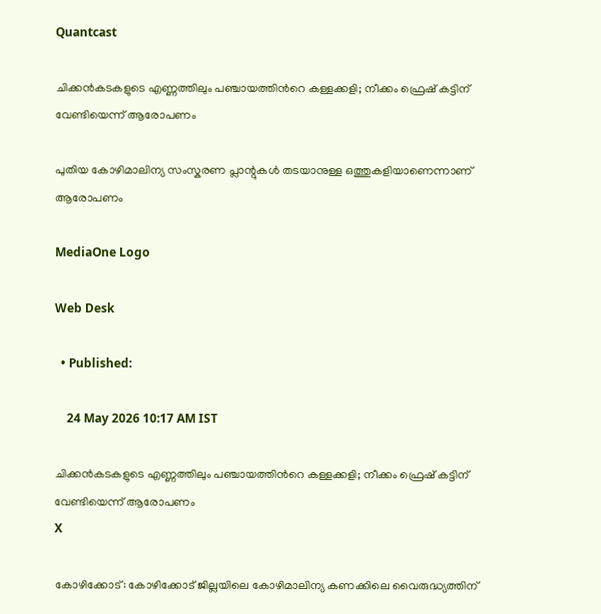Quantcast

ചിക്കൻകടകളുടെ എണ്ണത്തിലും പഞ്ചായത്തിന്‍റെ കള്ളക്കളി; നീക്കം ഫ്രെഷ് കട്ടിന് വേണ്ടിയെന്ന് ആരോപണം

പുതിയ കോഴിമാലിന്യ സംസ്കരണ പ്ലാന്റുകൾ തടയാനുള്ള ഒത്തുകളിയാണെന്നാണ് ആരോപണം

MediaOne Logo

Web Desk

  • Published:

    24 May 2026 10:17 AM IST

ചിക്കൻകടകളുടെ എണ്ണത്തിലും പഞ്ചായത്തിന്‍റെ കള്ളക്കളി; നീക്കം ഫ്രെഷ് കട്ടിന് വേണ്ടിയെന്ന് ആരോപണം
X

കോഴിക്കോട്: കോഴിക്കോട് ജില്ലയിലെ കോഴിമാലിന്യ കണക്കിലെ വൈരുദ്ധ്യത്തിന്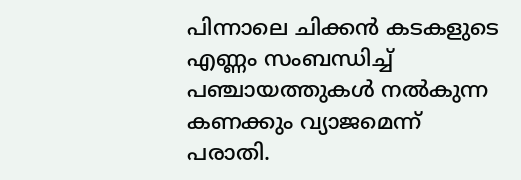പിന്നാലെ ചിക്കൻ കടകളുടെ എണ്ണം സംബന്ധിച്ച് പഞ്ചായത്തുകൾ നൽകുന്ന കണക്കും വ്യാജമെന്ന് പരാതി.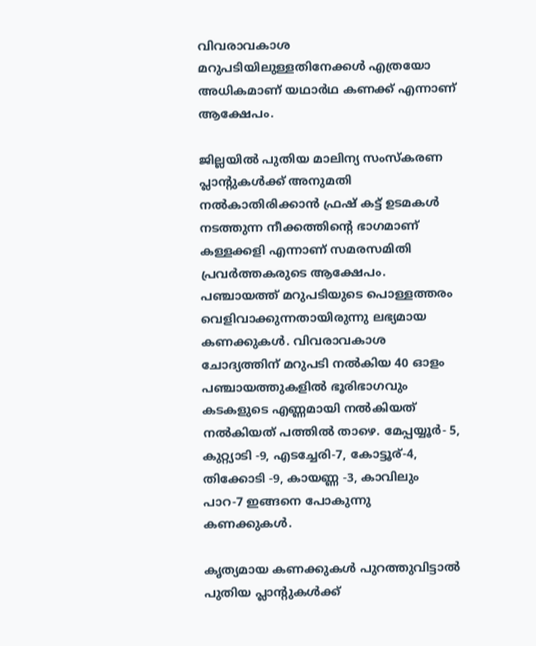വിവരാവകാശ മറുപടിയിലുള്ളതിനേക്കള്‍ എത്രയോ അധികമാണ് യഥാർഥ കണക്ക് എന്നാണ് ആക്ഷേപം.

ജില്ലയിൽ പുതിയ മാലിന്യ സംസ്കരണ പ്ലാന്റുകൾക്ക് അനുമതി നൽകാതിരിക്കാൻ ഫ്രഷ് കട്ട് ഉടമകൾ നടത്തുന്ന നീക്കത്തിന്‍റെ ഭാഗമാണ് കള്ളക്കളി എന്നാണ് സമരസമിതി പ്രവർത്തകരുടെ ആക്ഷേപം. പഞ്ചായത്ത് മറുപടിയുടെ പൊള്ളത്തരം വെളിവാക്കുന്നതായിരുന്നു ലഭ്യമായ കണക്കുകൾ. വിവരാവകാശ ചോദ്യത്തിന് മറുപടി നൽകിയ 40 ഓളം പഞ്ചായത്തുകളിൽ ഭൂരിഭാഗവും കടകളുടെ എണ്ണമായി നൽകിയത് നൽകിയത് പത്തിൽ താഴെ. മേപ്പയ്യൂർ- 5, കുറ്റ്യാടി -9, എടച്ചേരി-7, കോട്ടൂര്-4, തിക്കോടി -9, കായണ്ണ -3, കാവിലും പാറ-7 ഇങ്ങനെ പോകുന്നു കണക്കുകൾ.

കൃത്യമായ കണക്കുകൾ പുറത്തുവിട്ടാൽ പുതിയ പ്ലാന്റുകൾക്ക്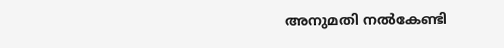അനുമതി നൽകേണ്ടി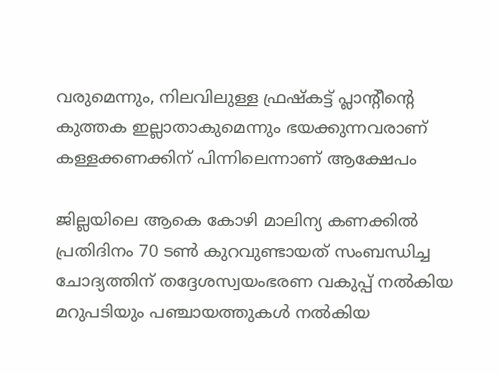വരുമെന്നും, നിലവിലുള്ള ഫ്രഷ്കട്ട് പ്ലാന്റീൻ്റെ കുത്തക ഇല്ലാതാകുമെന്നും ഭയക്കുന്നവരാണ് കള്ളക്കണക്കിന് പിന്നിലെന്നാണ് ആക്ഷേപം

ജില്ലയിലെ ആകെ കോഴി മാലിന്യ കണക്കിൽ പ്രതിദിനം 70 ടൺ കുറവുണ്ടായത് സംബന്ധിച്ച ചോദ്യത്തിന് തദ്ദേശസ്വയംഭരണ വകുപ്പ് നൽകിയ മറുപടിയും പഞ്ചായത്തുകൾ നൽകിയ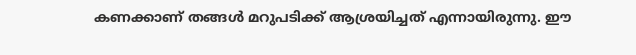കണക്കാണ് തങ്ങൾ മറുപടിക്ക് ആശ്രയിച്ചത് എന്നായിരുന്നു. ഈ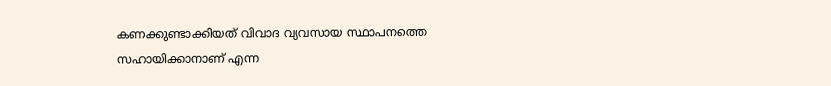കണക്കുണ്ടാക്കിയത് വിവാദ വ്യവസായ സ്ഥാപനത്തെ സഹായിക്കാനാണ് എന്ന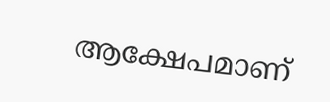ആക്ഷേപമാണ്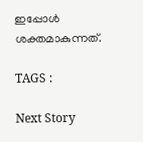ഇപ്പോൾ ശക്തമാകുന്നത്.

TAGS :

Next Story